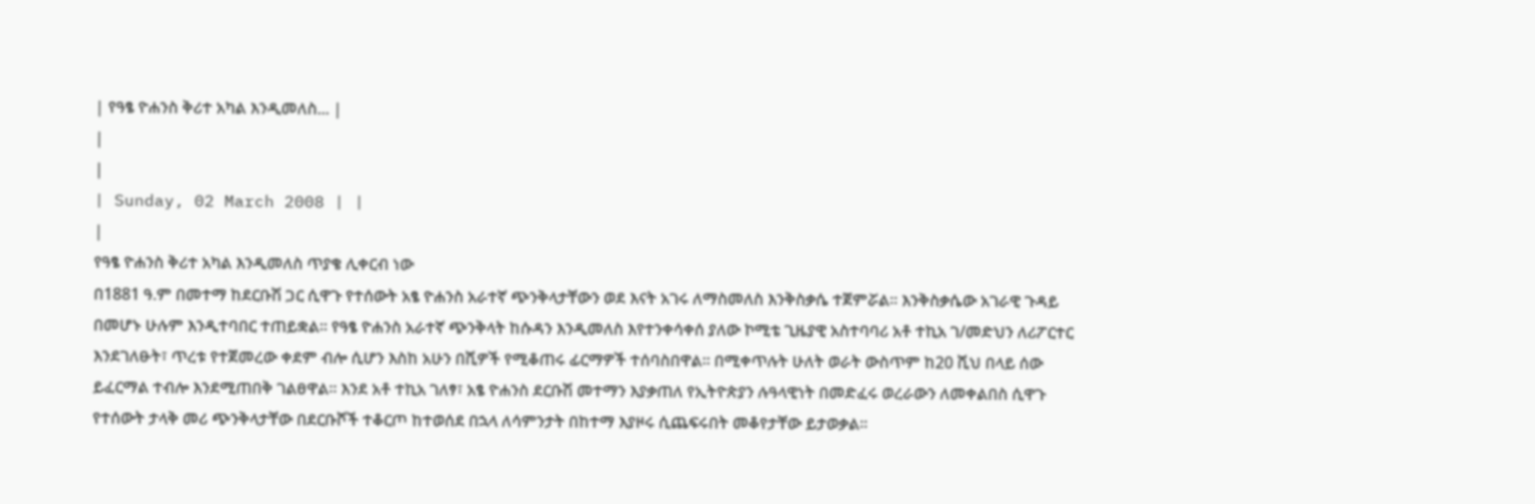| የዓፄ ዮሐንስ ቅሪተ አካል እንዲመለስ... |
|
|
| Sunday, 02 March 2008 | |
|
የዓፄ ዮሐንስ ቅሪተ አካል እንዲመለስ ጥያቄ ሊቀርብ ነው
በ1881 ዓ.ም በመተማ ከደርቡሽ ጋር ሲዋጉ የተሰውት አፄ ዮሐንስ አራተኛ ጭንቅላታቸውን ወደ እናት አገሩ ለማስመለስ እንቅስቃሴ ተጀምሯል፡፡ እንቅስቃሴው አገራዊ ጉዳይ በመሆኑ ሁሉም እንዲተባበር ተጠይቋል፡፡ የዓፄ ዮሐንስ አራተኛ ጭንቅላት ከሱዳን እንዲመለስ እየተንቀሳቀሰ ያለው ኮሚቴ ጊዜያዊ አስተባባሪ አቶ ተኪአ ገ/መድህን ለሪፖርተር እንደገለፁት፣ ጥረቱ የተጀመረው ቀደም ብሎ ሲሆን እስከ አሁን በሺዎች የሚቆጠሩ ፊርማዎች ተሰባስበዋል፡፡ በሚቀጥሉት ሁለት ወራት ውስጥም ከ20 ሺህ በላይ ሰው ይፈርማል ተብሎ እንደሚጠበቅ ገልፀዋል፡፡ እንደ አቶ ተኪአ ገለፃ፣ አፄ ዮሐንስ ደርቡሽ መተማን እያቃጠለ የኢትዮጵያን ሉዓላዊነት በመድፈሩ ወረራውን ለመቀልበስ ሲዋጉ የተሰውት ታላቅ መሪ ጭንቅላታቸው በደርቡሾች ተቆርጦ ከተወሰደ በኋላ ለሳምንታት በከተማ እያዞሩ ሲጨፍሩበት መቆየታቸው ይታወቃል፡፡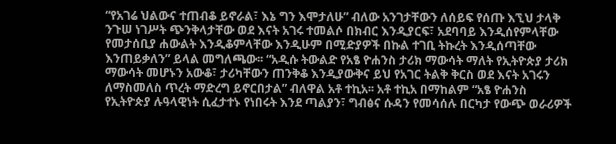“የአገሬ ህልውና ተጠብቆ ይኖራል፣ እኔ ግን እሞታለሁ” ብለው አንገታቸውን ለሰይፍ የሰጡ እኚህ ታላቅ ንጉሠ ነገሥት ጭንቅላታቸው ወደ እናት አገሩ ተመልሶ በክብር እንዲያርፍ፣ አደባባይ እንዲሰየምላቸው የመታሰቢያ ሐውልት እንዲቆምላቸው እንዲሁም በሚድያዎች በኩል ተገቢ ትኩረት እንዲሰጣቸው እንጠይቃለን” ይላል መግለጫው፡፡ “አዲሱ ትውልድ የአፄ ዮሐንስ ታሪክ ማውሳት ማለት የኢትዮጵያ ታሪክ ማውሳት መሆኑን አውቆ፣ ታሪካቸውን ጠንቅቆ እንዲያውቅና ይህ የአገር ትልቅ ቅርስ ወደ እናት አገሩን ለማስመለስ ጥረት ማድረግ ይኖርበታል” ብለዋል አቶ ተኪአ፡፡ አቶ ተኪአ በማከልም “አፄ ዮሐንስ የኢትዮጵያ ሉዓላዊነት ሲፈታተኑ የነበሩት እንደ ጣልያን፣ ግብፅና ሱዳን የመሳሰሉ በርካታ የውጭ ወራሪዎች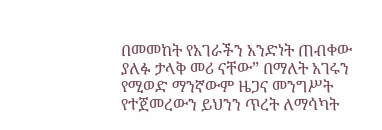በመመከት የአገራችን አንድነት ጠብቀው ያለፉ ታላቅ መሪ ናቸው” በማለት አገሩን የሚወድ ማንኛውም ዜጋና መንግሥት የተጀመረውን ይህንን ጥረት ለማሳካት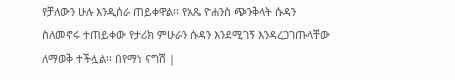የቻለውን ሁሉ እንዲሰራ ጠይቀዋል፡፡ የአጼ ዮሐንስ ጭንቅላት ሱዳን ስለመኖሩ ተጠይቀው የታሪክ ምሁራን ሱዳን እንደሚገኝ እንዳረጋገጡላቸው ለማወቅ ተችሏል፡፡ በየማነ ናግሽ |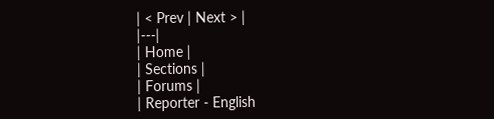| < Prev | Next > |
|---|
| Home |
| Sections |
| Forums |
| Reporter - English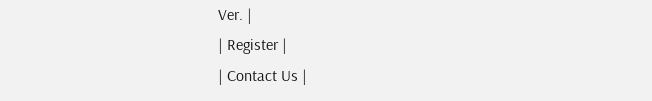Ver. |
| Register |
| Contact Us |